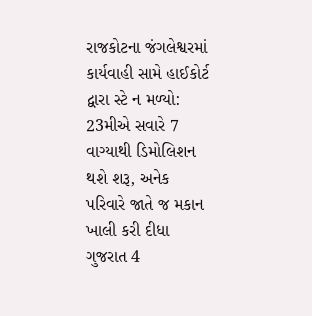રાજકોટના જંગલેશ્વરમાં કાર્યવાહી સામે હાઈકોર્ટ દ્વારા સ્ટે ન મળ્યો: 23મીએ સવારે 7 વાગ્યાથી ડિમોલિશન થશે શરૂ, અનેક પરિવારે જાતે જ મકાન ખાલી કરી દીધા ગુજરાત 4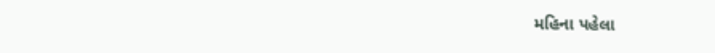મહિના પહેલા